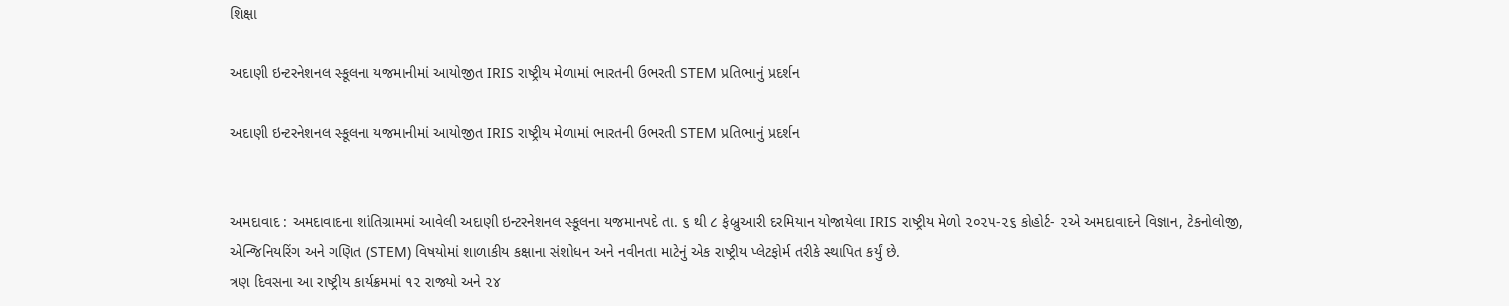શિક્ષા

અદાણી ઇન્ટરનેશનલ સ્કૂલના યજમાનીમાં આયોજીત IRIS રાષ્ટ્રીય મેળામાં ભારતની ઉભરતી STEM પ્રતિભાનું પ્રદર્શન

અદાણી ઇન્ટરનેશનલ સ્કૂલના યજમાનીમાં આયોજીત IRIS રાષ્ટ્રીય મેળામાં ભારતની ઉભરતી STEM પ્રતિભાનું પ્રદર્શન


અમદાવાદ : અમદાવાદના શાંતિગ્રામમાં આવેલી અદાણી ઇન્ટરનેશનલ સ્કૂલના યજમાનપદે તા. ૬ થી ૮ ફેબ્રુઆરી દરમિયાન યોજાયેલા IRIS રાષ્ટ્રીય મેળો ૨૦૨૫-૨૬ કોહોર્ટ- ૨એ અમદાવાદને વિજ્ઞાન, ટેકનોલોજી, એન્જિનિયરિંગ અને ગણિત (STEM) વિષયોમાં શાળાકીય કક્ષાના સંશોધન અને નવીનતા માટેનું એક રાષ્ટ્રીય પ્લેટફોર્મ તરીકે સ્થાપિત કર્યું છે.
ત્રણ દિવસના આ રાષ્ટ્રીય કાર્યક્રમમાં ૧૨ રાજ્યો અને ૨૪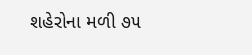શહેરોના મળી ૭૫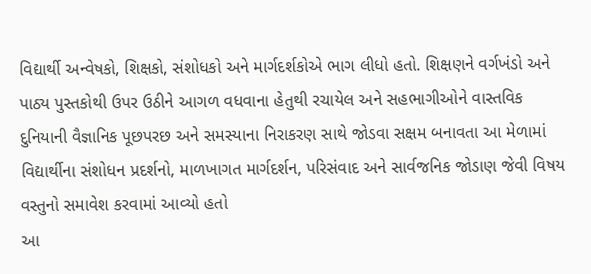વિદ્યાર્થી અન્વેષકો, શિક્ષકો, સંશોધકો અને માર્ગદર્શકોએ ભાગ લીધો હતો. શિક્ષણને વર્ગખંડો અને પાઠ્ય પુસ્તકોથી ઉપર ઉઠીને આગળ વધવાના હેતુથી રચાયેલ અને સહભાગીઓને વાસ્તવિક દુનિયાની વૈજ્ઞાનિક પૂછપરછ અને સમસ્યાના નિરાકરણ સાથે જોડવા સક્ષમ બનાવતા આ મેળામાં વિદ્યાર્થીના સંશોધન પ્રદર્શનો, માળખાગત માર્ગદર્શન, પરિસંવાદ અને સાર્વજનિક જોડાણ જેવી વિષય વસ્તુનો સમાવેશ કરવામાં આવ્યો હતો
આ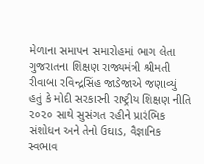મેળાના સમાપન સમારોહમાં ભાગ લેતા ગુજરાતના શિક્ષણ રાજ્યમંત્રી શ્રીમતી રીવાબા રવિન્દ્રસિંહ જાડેજાએ જણાવ્યું હતું કે મોદી સરકારની રાષ્ટ્રીય શિક્ષણ નીતિ ૨૦૨૦ સાથે સુસંગત રહીને પ્રારંભિક સંશોધન અને તેનો ઉઘાડ, વૈજ્ઞાનિક સ્વભાવ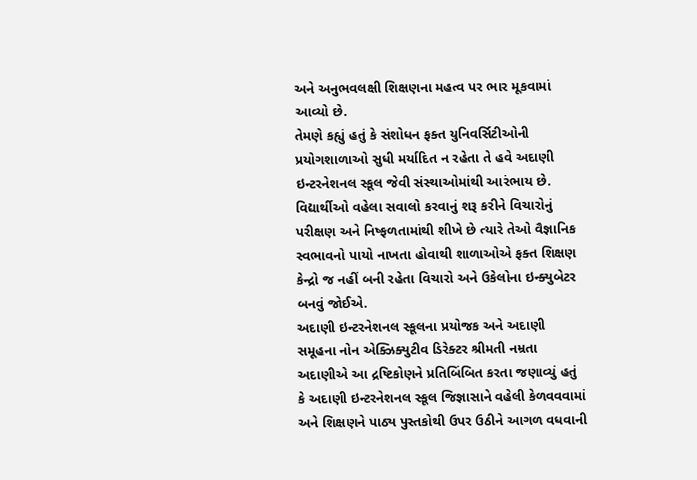અને અનુભવલક્ષી શિક્ષણના મહત્વ પર ભાર મૂકવામાં આવ્યો છે.
તેમણે કહ્યું હતું કે સંશોધન ફક્ત યુનિવર્સિટીઓની પ્રયોગશાળાઓ સુધી મર્યાદિત ન રહેતા તે હવે અદાણી ઇન્ટરનેશનલ સ્કૂલ જેવી સંસ્થાઓમાંથી આરંભાય છે. વિદ્યાર્થીઓ વહેલા સવાલો કરવાનું શરૂ કરીને વિચારોનું પરીક્ષણ અને નિષ્ફળતામાંથી શીખે છે ત્યારે તેઓ વૈજ્ઞાનિક સ્વભાવનો પાયો નાખતા હોવાથી શાળાઓએ ફક્ત શિક્ષણ કેન્દ્રો જ નહીં બની રહેતા વિચારો અને ઉકેલોના ઇન્ક્યુબેટર બનવું જોઈએ.
અદાણી ઇન્ટરનેશનલ સ્કૂલના પ્રયોજક અને અદાણી સમૂહના નોન એક્ઝિક્યુટીવ ડિરેક્ટર શ્રીમતી નમ્રતા અદાણીએ આ દ્રષ્ટિકોણને પ્રતિબિંબિત કરતા જણાવ્યું હતું કે અદાણી ઇન્ટરનેશનલ સ્કૂલ જિજ્ઞાસાને વહેલી કેળવવવામાં અને શિક્ષણને પાઠ્ય પુસ્તકોથી ઉપર ઉઠીને આગળ વધવાની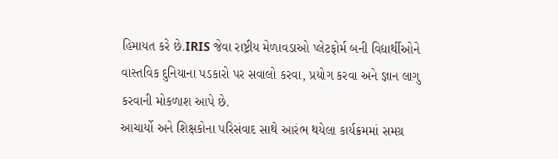હિમાયત કરે છે.IRIS જેવા રાષ્ટ્રીય મેળાવડાઓ પ્લેટફોર્મ બની વિદ્યાર્થીઓને વાસ્તવિક દુનિયાના પડકારો પર સવાલો કરવા, પ્રયોગ કરવા અને જ્ઞાન લાગુ કરવાની મોકળાશ આપે છે.
આચાર્યો અને શિક્ષકોના પરિસંવાદ સાથે આરંભ થયેલા કાર્યક્રમમાં સમગ્ર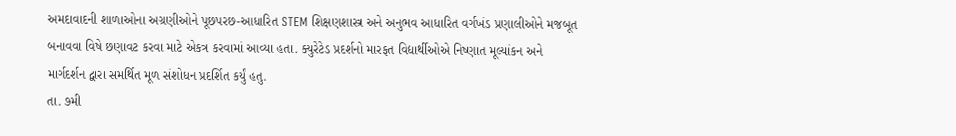અમદાવાદની શાળાઓના અગ્રણીઓને પૂછપરછ-આધારિત STEM શિક્ષણશાસ્ત્ર અને અનુભવ આધારિત વર્ગખંડ પ્રણાલીઓને મજબૂત બનાવવા વિષે છણાવટ કરવા માટે એકત્ર કરવામાં આવ્યા હતા. ક્યુરેટેડ પ્રદર્શનો મારફત વિદ્યાર્થીઓએ નિષ્ણાત મૂલ્યાંકન અને માર્ગદર્શન દ્વારા સમર્થિત મૂળ સંશોધન પ્રદર્શિત કર્યું હતુ.
તા. ૭મી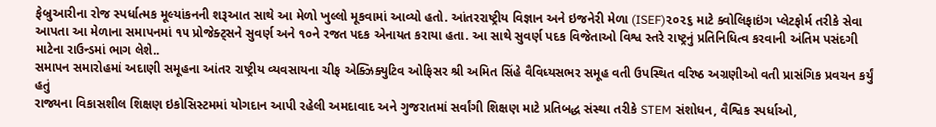ફેબ્રુઆરીના રોજ સ્પર્ધાત્મક મૂલ્યાંકનની શરૂઆત સાથે આ મેળો ખુલ્લો મૂકવામાં આવ્યો હતો. આંતરરાષ્ટ્રીય વિજ્ઞાન અને ઇજનેરી મેળા (ISEF)૨૦૨૬ માટે ક્વોલિફાઇંગ પ્લેટફોર્મ તરીકે સેવા આપતા આ મેળાના સમાપનમાં ૧૫ પ્રોજેક્ટ્સને સુવર્ણ અને ૧૦ને રજત પદક એનાયત કરાયા હતા. આ સાથે સુવર્ણ પદક વિજેતાઓ વિશ્વ સ્તરે રાષ્ટ્રનું પ્રતિનિધિત્વ કરવાની અંતિમ પસંદગી માટેના રાઉન્ડમાં ભાગ લેશે..
સમાપન સમારોહમાં અદાણી સમૂહના આંતર રાષ્ટ્રીય વ્યવસાયના ચીફ એક્ઝિક્યુટિવ ઓફિસર શ્રી અમિત સિંહે વૈવિધ્યસભર સમૂહ વતી ઉપસ્થિત વરિષ્ઠ અગ્રણીઓ વતી પ્રાસંગિક પ્રવચન કર્યું હતું
રાજ્યના વિકાસશીલ શિક્ષણ ઇકોસિસ્ટમમાં યોગદાન આપી રહેલી અમદાવાદ અને ગુજરાતમાં સર્વાંગી શિક્ષણ માટે પ્રતિબદ્ધ સંસ્થા તરીકે STEM સંશોધન, વૈશ્વિક સ્પર્ધાઓ,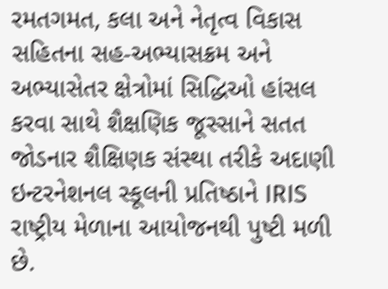રમતગમત, કલા અને નેતૃત્વ વિકાસ સહિતના સહ-અભ્યાસક્રમ અને અભ્યાસેતર ક્ષેત્રોમાં સિદ્ધિઓ હાંસલ કરવા સાથે શૈક્ષણિક જૂસ્સાને સતત જોડનાર શૈક્ષિણક સંસ્થા તરીકે અદાણી ઇન્ટરનેશનલ સ્કૂલની પ્રતિષ્ઠાને IRIS રાષ્ટ્રીય મેળાના આયોજનથી પુષ્ટી મળી છે.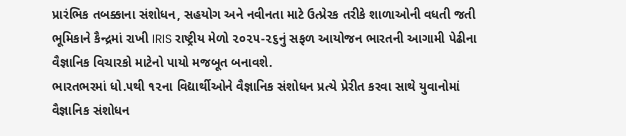પ્રારંભિક તબક્કાના સંશોધન, સહયોગ અને નવીનતા માટે ઉત્પ્રેરક તરીકે શાળાઓની વધતી જતી ભૂમિકાને કૈન્દ્રમાં રાખી IRIS રાષ્ટ્રીય મેળો ૨૦૨૫-૨૬નું સફળ આયોજન ભારતની આગામી પેઢીના વૈજ્ઞાનિક વિચારકો માટેનો પાયો મજબૂત બનાવશે.
ભારતભરમાં ધો.૫થી ૧૨ના વિદ્યાર્થીઓને વૈજ્ઞાનિક સંશોધન પ્રત્યે પ્રેરીત કરવા સાથે યુવાનોમાં વૈજ્ઞાનિક સંશોધન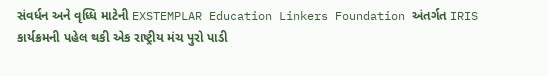સંવર્ધન અને વૃધ્ધિ માટેની EXSTEMPLAR Education Linkers Foundation અંતર્ગત IRIS કાર્યક્રમની પહેલ થકી એક રાષ્ટ્રીય મંચ પુરો પાડી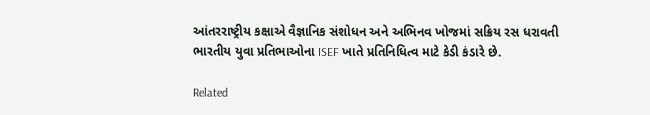આંતરરાષ્ટ્રીય કક્ષાએ વૈજ્ઞાનિક સંશોધન અને અભિનવ ખોજમાં સક્રિય રસ ધરાવતી ભારતીય યુવા પ્રતિભાઓના ISEF ખાતે પ્રતિનિધિત્વ માટે કેડી કંડારે છે.

Related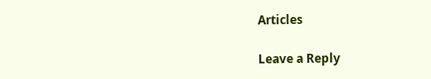Articles

Leave a Reply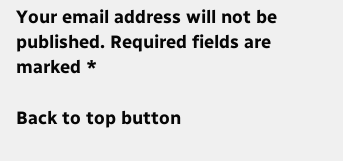Your email address will not be published. Required fields are marked *

Back to top button